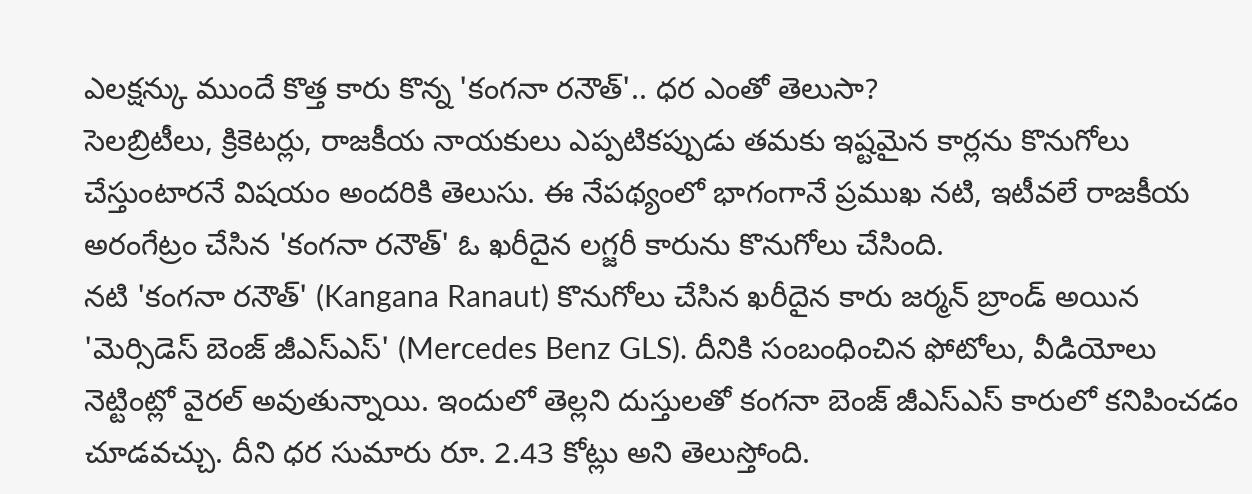ఎలక్షన్కు ముందే కొత్త కారు కొన్న 'కంగనా రనౌత్'.. ధర ఎంతో తెలుసా?
సెలబ్రిటీలు, క్రికెటర్లు, రాజకీయ నాయకులు ఎప్పటికప్పుడు తమకు ఇష్టమైన కార్లను కొనుగోలు చేస్తుంటారనే విషయం అందరికి తెలుసు. ఈ నేపథ్యంలో భాగంగానే ప్రముఖ నటి, ఇటీవలే రాజకీయ అరంగేట్రం చేసిన 'కంగనా రనౌత్' ఓ ఖరీదైన లగ్జరీ కారును కొనుగోలు చేసింది.
నటి 'కంగనా రనౌత్' (Kangana Ranaut) కొనుగోలు చేసిన ఖరీదైన కారు జర్మన్ బ్రాండ్ అయిన 'మెర్సిడెస్ బెంజ్ జీఎస్ఎస్' (Mercedes Benz GLS). దీనికి సంబంధించిన ఫోటోలు, వీడియోలు నెట్టింట్లో వైరల్ అవుతున్నాయి. ఇందులో తెల్లని దుస్తులతో కంగనా బెంజ్ జీఎస్ఎస్ కారులో కనిపించడం చూడవచ్చు. దీని ధర సుమారు రూ. 2.43 కోట్లు అని తెలుస్తోంది.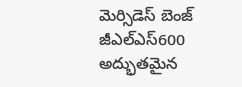మెర్సిడెస్ బెంజ్ జీఎల్ఎస్600 అద్భుతమైన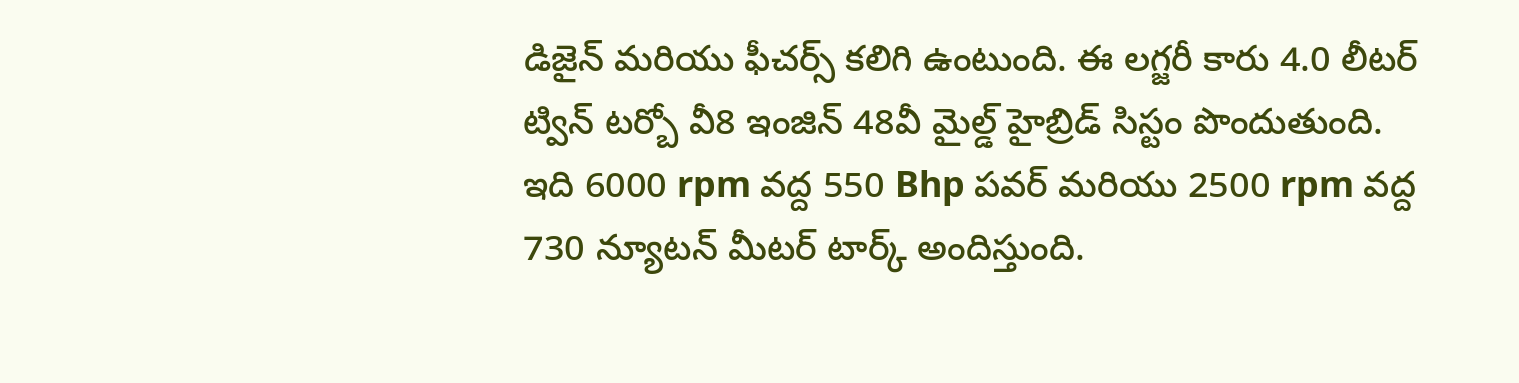డిజైన్ మరియు ఫీచర్స్ కలిగి ఉంటుంది. ఈ లగ్జరీ కారు 4.0 లీటర్ ట్విన్ టర్బో వీ8 ఇంజిన్ 48వీ మైల్డ్ హైబ్రిడ్ సిస్టం పొందుతుంది. ఇది 6000 rpm వద్ద 550 Bhp పవర్ మరియు 2500 rpm వద్ద 730 న్యూటన్ మీటర్ టార్క్ అందిస్తుంది.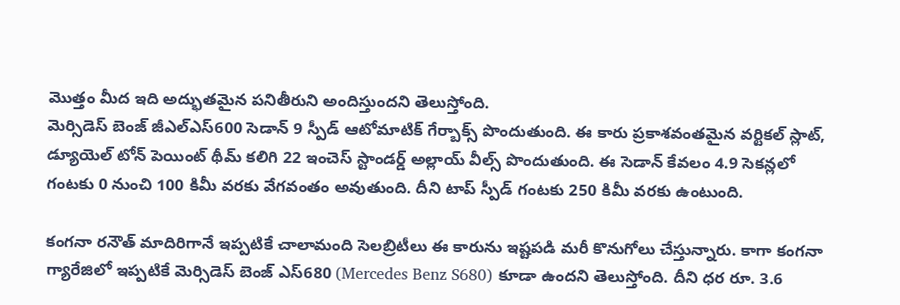మొత్తం మీద ఇది అద్భుతమైన పనితీరుని అందిస్తుందని తెలుస్తోంది.
మెర్సిడెస్ బెంజ్ జీఎల్ఎస్600 సెడాన్ 9 స్పీడ్ ఆటోమాటిక్ గేర్బాక్స్ పొందుతుంది. ఈ కారు ప్రకాశవంతమైన వర్టికల్ స్లాట్, డ్యూయెల్ టోన్ పెయింట్ థీమ్ కలిగి 22 ఇంచెస్ స్టాండర్డ్ అల్లాయ్ వీల్స్ పొందుతుంది. ఈ సెడాన్ కేవలం 4.9 సెకన్లలో గంటకు 0 నుంచి 100 కిమీ వరకు వేగవంతం అవుతుంది. దీని టాప్ స్పీడ్ గంటకు 250 కిమీ వరకు ఉంటుంది.

కంగనా రనౌత్ మాదిరిగానే ఇప్పటికే చాలామంది సెలబ్రిటీలు ఈ కారును ఇష్టపడి మరీ కొనుగోలు చేస్తున్నారు. కాగా కంగనా గ్యారేజిలో ఇప్పటికే మెర్సిడెస్ బెంజ్ ఎస్680 (Mercedes Benz S680) కూడా ఉందని తెలుస్తోంది. దీని ధర రూ. 3.6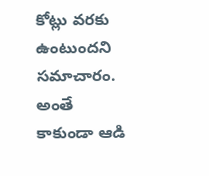కోట్లు వరకు ఉంటుందని సమాచారం. అంతే కాకుండా ఆడి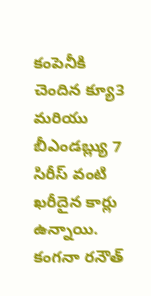కంపెనీకి చెందిన క్యూ3 మరియు బీఎండబ్ల్యు 7 సిరీస్ వంటి ఖరీదైన కార్లు ఉన్నాయి.
కంగనా రనౌత్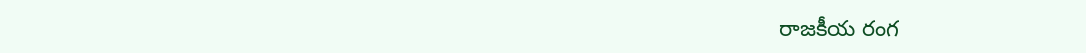రాజకీయ రంగ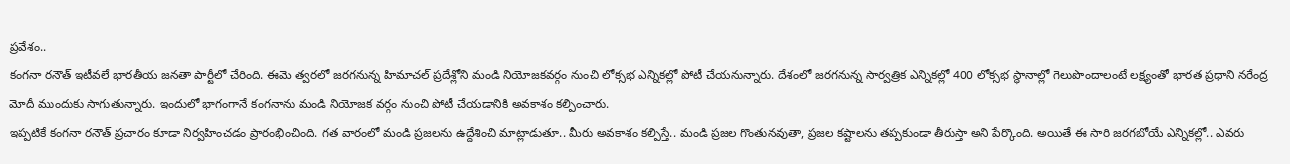ప్రవేశం..
కంగనా రనౌత్ ఇటీవలే భారతీయ జనతా పార్టీలో చేరింది. ఈమె త్వరలో జరగనున్న హిమాచల్ ప్రదేశ్లోని మండి నియోజకవర్గం నుంచి లోక్సభ ఎన్నికల్లో పోటీ చేయనున్నారు. దేశంలో జరగనున్న సార్వత్రిక ఎన్నికల్లో 400 లోక్సభ స్థానాల్లో గెలుపొందాలంటే లక్ష్యంతో భారత ప్రధాని నరేంద్ర మోదీ ముందుకు సాగుతున్నారు. ఇందులో భాగంగానే కంగనాను మండి నియోజక వర్గం నుంచి పోటీ చేయడానికి అవకాశం కల్పించారు.
ఇప్పటికే కంగనా రనౌత్ ప్రచారం కూడా నిర్వహించడం ప్రారంభించింది. గత వారంలో మండి ప్రజలను ఉద్దేశించి మాట్లాడుతూ.. మీరు అవకాశం కల్పిస్తే.. మండి ప్రజల గొంతునవుతా, ప్రజల కష్టాలను తప్పకుండా తీరుస్తా అని పేర్కొంది. అయితే ఈ సారి జరగబోయే ఎన్నికల్లో.. ఎవరు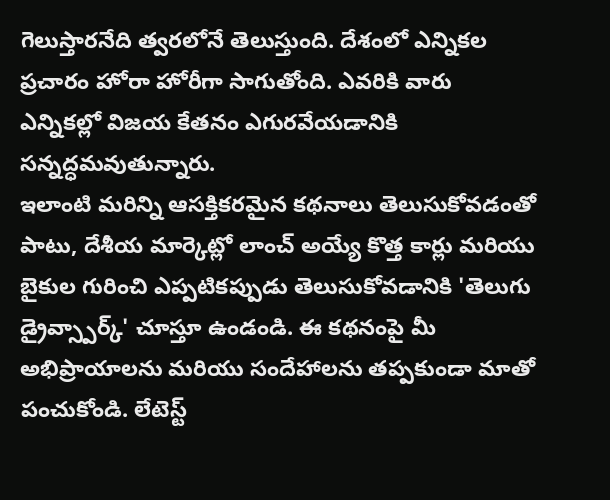గెలుస్తారనేది త్వరలోనే తెలుస్తుంది. దేశంలో ఎన్నికల ప్రచారం హోరా హోరీగా సాగుతోంది. ఎవరికి వారు ఎన్నికల్లో విజయ కేతనం ఎగురవేయడానికి సన్నద్ధమవుతున్నారు.
ఇలాంటి మరిన్ని ఆసక్తికరమైన కథనాలు తెలుసుకోవడంతో పాటు, దేశీయ మార్కెట్లో లాంచ్ అయ్యే కొత్త కార్లు మరియు బైకుల గురించి ఎప్పటికప్పుడు తెలుసుకోవడానికి 'తెలుగు డ్రైవ్స్పార్క్' చూస్తూ ఉండండి. ఈ కథనంపై మీ అభిప్రాయాలను మరియు సందేహాలను తప్పకుండా మాతో పంచుకోండి. లేటెస్ట్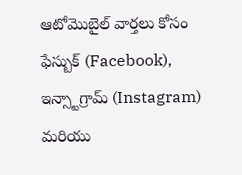ఆటోమొబైల్ వార్తలు కోసం ఫేస్బుక్ (Facebook), ఇన్స్టాగ్రామ్ (Instagram) మరియు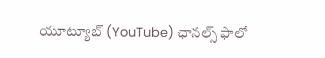యూట్యూబ్ (YouTube) ఛానల్స్ ఫాలో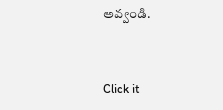అవ్వండి.


Click it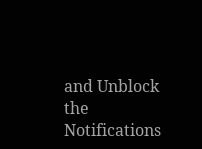and Unblock the Notifications